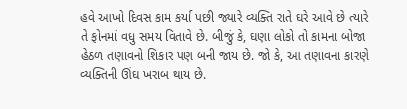હવે આખો દિવસ કામ કર્યા પછી જ્યારે વ્યક્તિ રાતે ઘરે આવે છે ત્યારે તે ફોનમાં વધુ સમય વિતાવે છે. બીજું કે, ઘણા લોકો તો કામના બોજા હેઠળ તણાવનો શિકાર પણ બની જાય છે. જો કે, આ તણાવના કારણે વ્યક્તિની ઊંઘ ખરાબ થાય છે.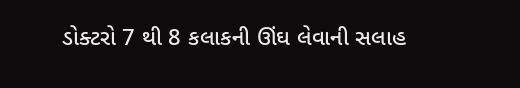ડોક્ટરો 7 થી 8 કલાકની ઊંઘ લેવાની સલાહ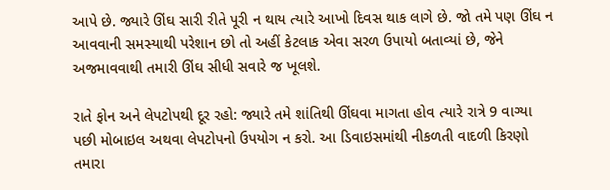આપે છે. જ્યારે ઊંઘ સારી રીતે પૂરી ન થાય ત્યારે આખો દિવસ થાક લાગે છે. જો તમે પણ ઊંઘ ન આવવાની સમસ્યાથી પરેશાન છો તો અહીં કેટલાક એવા સરળ ઉપાયો બતાવ્યાં છે, જેને અજમાવવાથી તમારી ઊંઘ સીધી સવારે જ ખૂલશે.

રાતે ફોન અને લેપટોપથી દૂર રહો: જ્યારે તમે શાંતિથી ઊંઘવા માગતા હોવ ત્યારે રાત્રે 9 વાગ્યા પછી મોબાઇલ અથવા લેપટોપનો ઉપયોગ ન કરો. આ ડિવાઇસમાંથી નીકળતી વાદળી કિરણો તમારા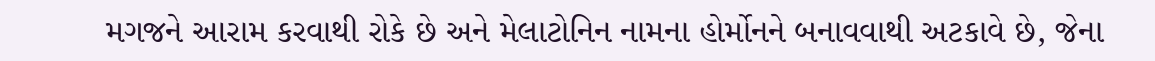મગજને આરામ કરવાથી રોકે છે અને મેલાટોનિન નામના હોર્મોનને બનાવવાથી અટકાવે છે, જેના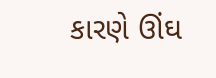કારણે ઊંઘ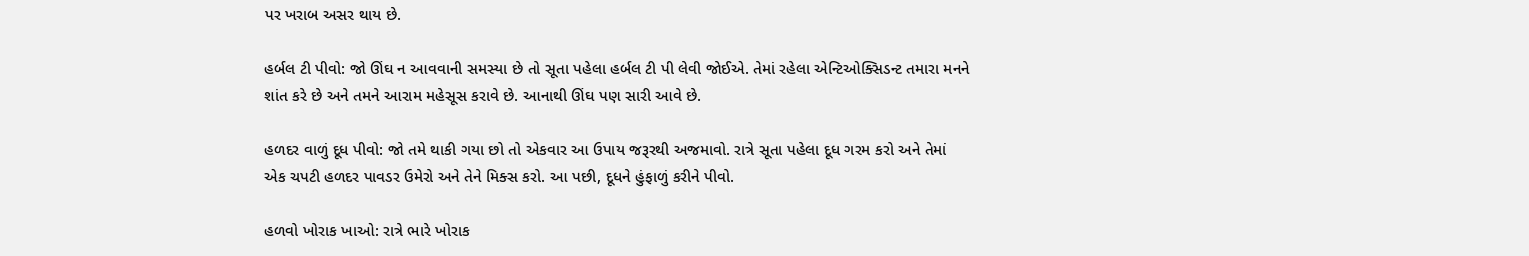પર ખરાબ અસર થાય છે.

હર્બલ ટી પીવો: જો ઊંઘ ન આવવાની સમસ્યા છે તો સૂતા પહેલા હર્બલ ટી પી લેવી જોઈએ. તેમાં રહેલા એન્ટિઓક્સિડન્ટ તમારા મનને શાંત કરે છે અને તમને આરામ મહેસૂસ કરાવે છે. આનાથી ઊંઘ પણ સારી આવે છે.

હળદર વાળું દૂધ પીવો: જો તમે થાકી ગયા છો તો એકવાર આ ઉપાય જરૂરથી અજમાવો. રાત્રે સૂતા પહેલા દૂધ ગરમ કરો અને તેમાં એક ચપટી હળદર પાવડર ઉમેરો અને તેને મિક્સ કરો. આ પછી, દૂધને હુંફાળું કરીને પીવો.

હળવો ખોરાક ખાઓ: રાત્રે ભારે ખોરાક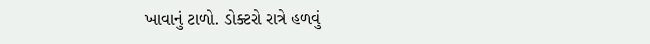ખાવાનું ટાળો. ડોક્ટરો રાત્રે હળવું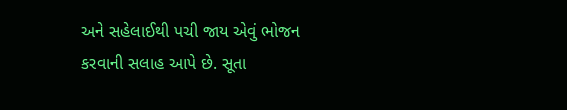અને સહેલાઈથી પચી જાય એવું ભોજન કરવાની સલાહ આપે છે. સૂતા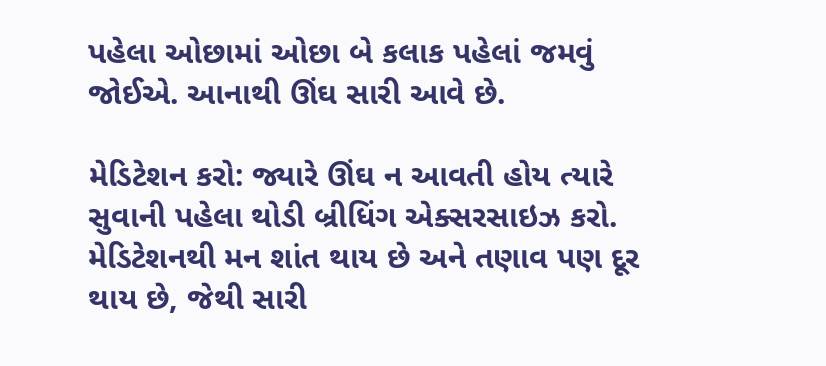પહેલા ઓછામાં ઓછા બે કલાક પહેલાં જમવું જોઈએ. આનાથી ઊંઘ સારી આવે છે.

મેડિટેશન કરો: જ્યારે ઊંઘ ન આવતી હોય ત્યારે સુવાની પહેલા થોડી બ્રીધિંગ એક્સરસાઇઝ કરો. મેડિટેશનથી મન શાંત થાય છે અને તણાવ પણ દૂર થાય છે, જેથી સારી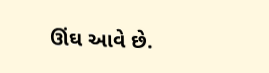ઊંઘ આવે છે.